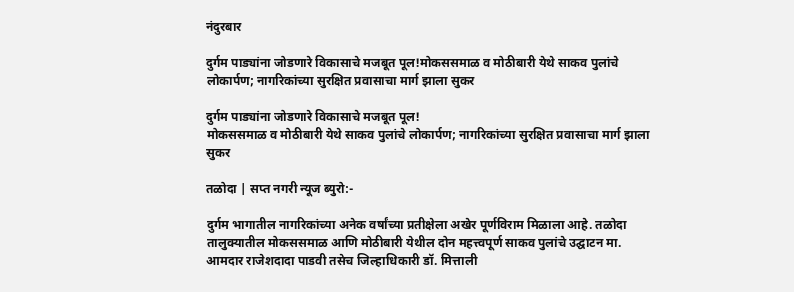नंदुरबार

दुर्गम पाड्यांना जोडणारे विकासाचे मजबूत पूल!मोकससमाळ व मोठीबारी येथे साकव पुलांचे लोकार्पण; नागरिकांच्या सुरक्षित प्रवासाचा मार्ग झाला सुकर

दुर्गम पाड्यांना जोडणारे विकासाचे मजबूत पूल!
मोकससमाळ व मोठीबारी येथे साकव पुलांचे लोकार्पण; नागरिकांच्या सुरक्षित प्रवासाचा मार्ग झाला सुकर

तळोदा | सप्त नगरी न्यूज ब्युरो:-

दुर्गम भागातील नागरिकांच्या अनेक वर्षांच्या प्रतीक्षेला अखेर पूर्णविराम मिळाला आहे. तळोदा तालुक्यातील मोकससमाळ आणि मोठीबारी येथील दोन महत्त्वपूर्ण साकव पुलांचे उद्घाटन मा. आमदार राजेशदादा पाडवी तसेच जिल्हाधिकारी डॉ. मित्ताली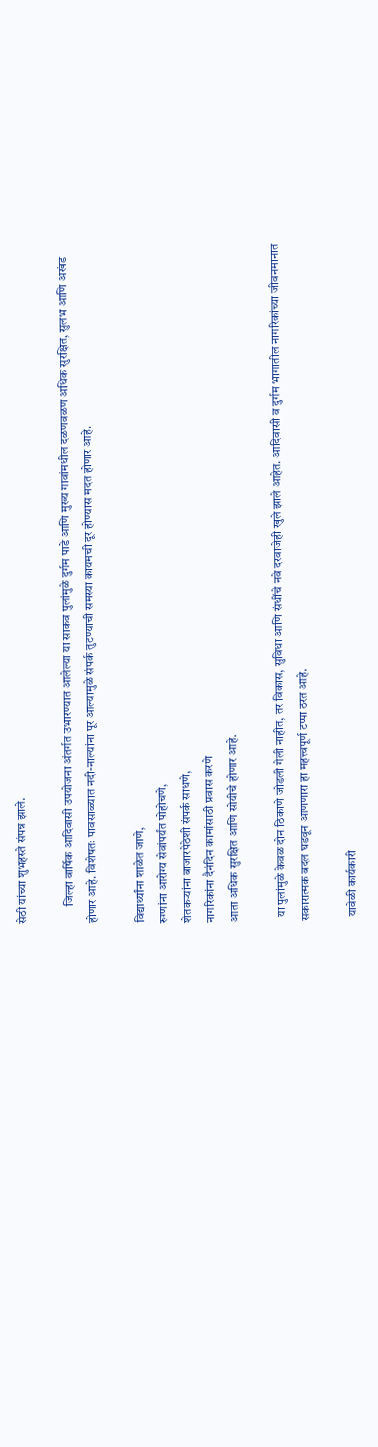सेठी यांच्या शुभहस्ते संपन्न झाले.

       जिल्हा वार्षिक आदिवासी उपयोजना अंतर्गत उभारण्यात आलेल्या या साकव पुलांमुळे दुर्गम पाडे आणि मुख्य गावांमधील दळणवळण अधिक सुरक्षित, सुलभ आणि अखंड होणार आहे. विशेषतः पावसाळ्यात नदी-नाल्यांना पूर आल्यामुळे संपर्क तुटण्याची समस्या कायमची दूर होण्यास मदत होणार आहे.

विद्यार्थ्यांना शाळेत जाणे,
रुग्णांना आरोग्य सेवांपर्यंत पोहोचणे,
शेतकऱ्यांना बाजारपेठेशी संपर्क साधणे,
नागरिकांना दैनंदिन कामांसाठी प्रवास करणे
आता अधिक सुरक्षित आणि सोयीचे होणार आहे.

  या पुलांमुळे केवळ दोन ठिकाणे जोडली गेली नाहीत, तर विकास, सुविधा आणि संधींचे नवे दरवाजेही खुले झाले आहेत. आदिवासी व दुर्गम भागातील नागरिकांच्या जीवनमानात सकारात्मक बदल घडवून आणणारा हा महत्त्वपूर्ण टप्पा ठरत आहे.

  यावेळी कार्यकारी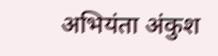अभियंता अंकुश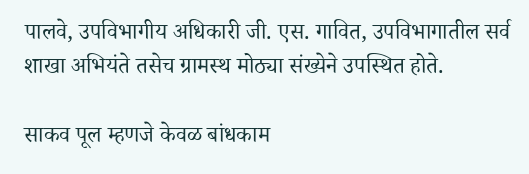पालवे, उपविभागीय अधिकारी जी. एस. गावित, उपविभागातील सर्व शाखा अभियंते तसेच ग्रामस्थ मोठ्या संख्येने उपस्थित होते.

साकव पूल म्हणजे केवळ बांधकाम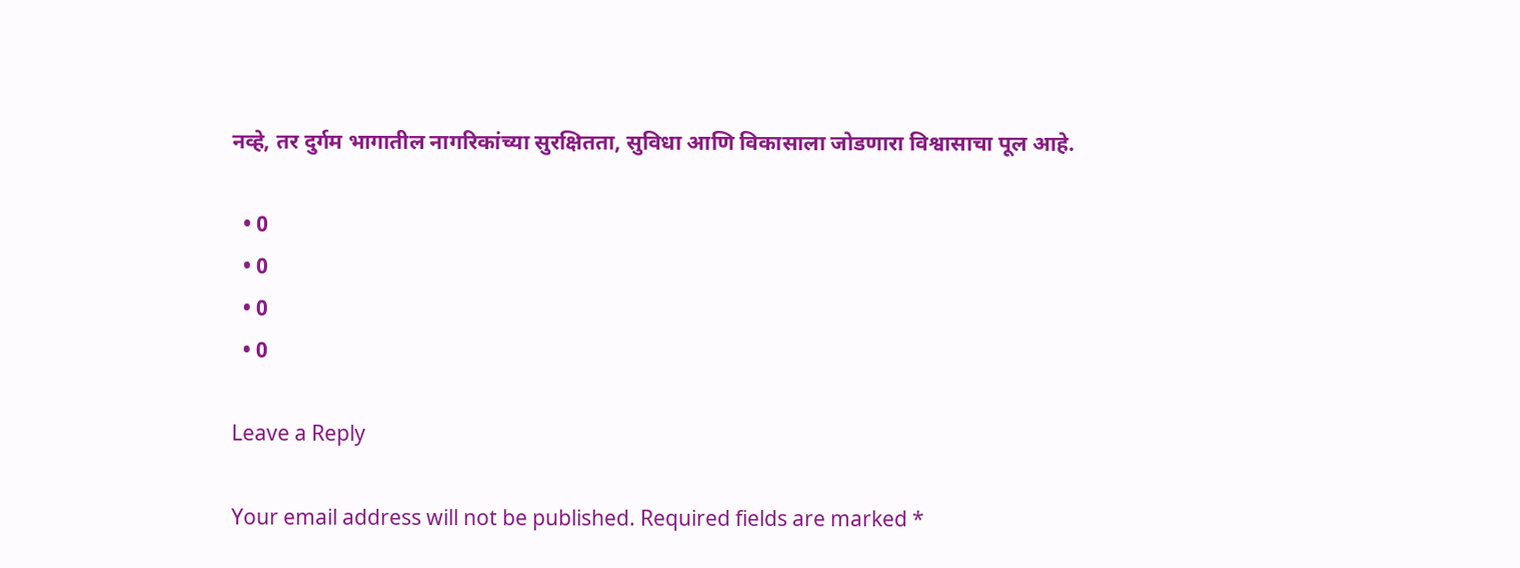नव्हे, तर दुर्गम भागातील नागरिकांच्या सुरक्षितता, सुविधा आणि विकासाला जोडणारा विश्वासाचा पूल आहे.

  • 0
  • 0
  • 0
  • 0

Leave a Reply

Your email address will not be published. Required fields are marked *